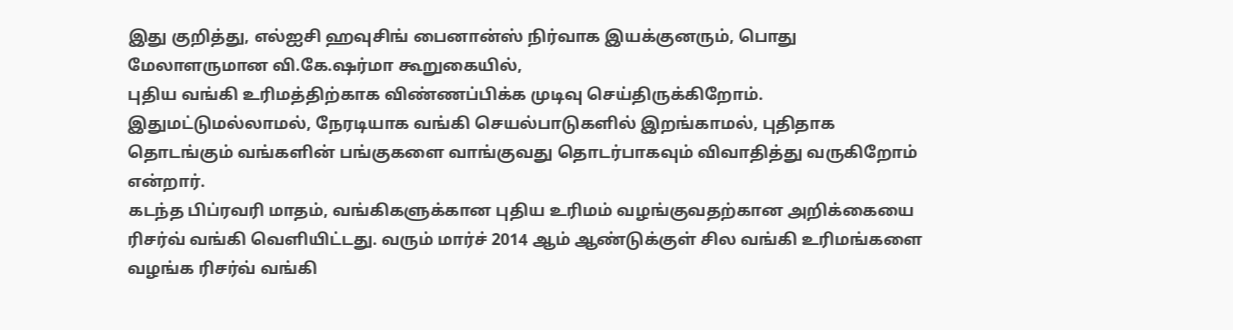இது குறித்து, எல்ஐசி ஹவுசிங் பைனான்ஸ் நிர்வாக இயக்குனரும், பொது மேலாளருமான வி.கே.ஷர்மா கூறுகையில்,
புதிய வங்கி உரிமத்திற்காக விண்ணப்பிக்க முடிவு செய்திருக்கிறோம். இதுமட்டுமல்லாமல், நேரடியாக வங்கி செயல்பாடுகளில் இறங்காமல், புதிதாக தொடங்கும் வங்களின் பங்குகளை வாங்குவது தொடர்பாகவும் விவாதித்து வருகிறோம் என்றார்.
கடந்த பிப்ரவரி மாதம், வங்கிகளுக்கான புதிய உரிமம் வழங்குவதற்கான அறிக்கையை ரிசர்வ் வங்கி வெளியிட்டது. வரும் மார்ச் 2014 ஆம் ஆண்டுக்குள் சில வங்கி உரிமங்களை வழங்க ரிசர்வ் வங்கி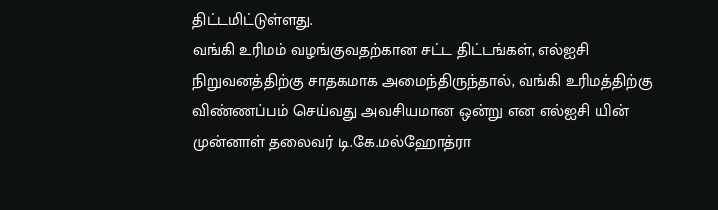திட்டமிட்டுள்ளது.
வங்கி உரிமம் வழங்குவதற்கான சட்ட திட்டங்கள், எல்ஐசி நிறுவனத்திற்கு சாதகமாக அமைந்திருந்தால், வங்கி உரிமத்திற்கு விண்ணப்பம் செய்வது அவசியமான ஒன்று என எல்ஐசி யின் முன்னாள் தலைவர் டி.கே.மல்ஹோத்ரா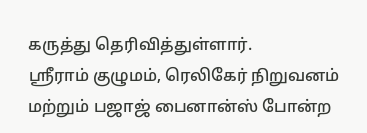கருத்து தெரிவித்துள்ளார்.
ஸ்ரீராம் குழுமம், ரெலிகேர் நிறுவனம் மற்றும் பஜாஜ் பைனான்ஸ் போன்ற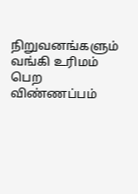நிறுவனங்களும் வங்கி உரிமம் பெற விண்ணப்பம்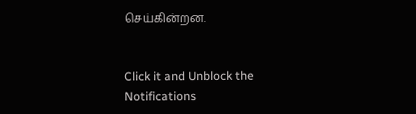செய்கின்றன.


Click it and Unblock the Notifications